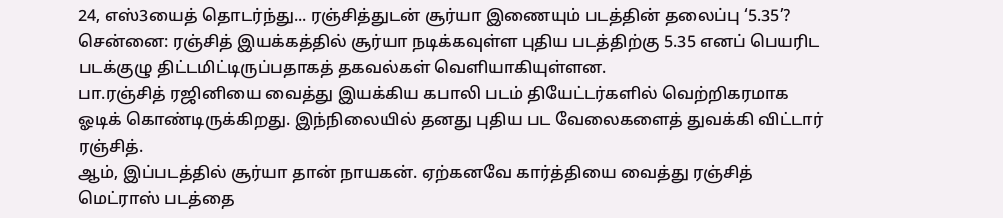24, எஸ்3யைத் தொடர்ந்து... ரஞ்சித்துடன் சூர்யா இணையும் படத்தின் தலைப்பு ‘5.35’?
சென்னை: ரஞ்சித் இயக்கத்தில் சூர்யா நடிக்கவுள்ள புதிய படத்திற்கு 5.35 எனப் பெயரிட படக்குழு திட்டமிட்டிருப்பதாகத் தகவல்கள் வெளியாகியுள்ளன.
பா.ரஞ்சித் ரஜினியை வைத்து இயக்கிய கபாலி படம் தியேட்டர்களில் வெற்றிகரமாக ஓடிக் கொண்டிருக்கிறது. இந்நிலையில் தனது புதிய பட வேலைகளைத் துவக்கி விட்டார் ரஞ்சித்.
ஆம், இப்படத்தில் சூர்யா தான் நாயகன். ஏற்கனவே கார்த்தியை வைத்து ரஞ்சித் மெட்ராஸ் படத்தை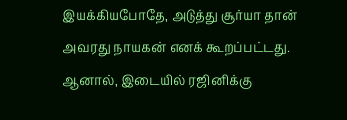இயக்கியபோதே, அடுத்து சூர்யா தான் அவரது நாயகன் எனக் கூறப்பட்டது. ஆனால், இடையில் ரஜினிக்கு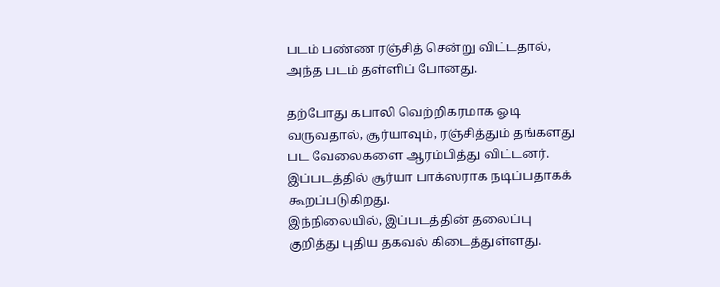படம் பண்ண ரஞ்சித் சென்று விட்டதால், அந்த படம் தள்ளிப் போனது.

தற்போது கபாலி வெற்றிகரமாக ஓடி வருவதால், சூர்யாவும், ரஞ்சித்தும் தங்களது பட வேலைகளை ஆரம்பித்து விட்டனர். இப்படத்தில் சூர்யா பாக்ஸராக நடிப்பதாகக் கூறப்படுகிறது.
இந்நிலையில், இப்படத்தின் தலைப்பு குறித்து புதிய தகவல் கிடைத்துள்ளது.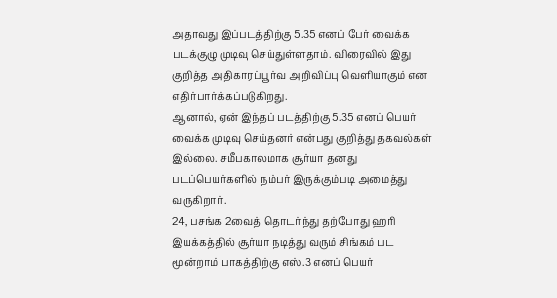அதாவது இப்படத்திற்கு 5.35 எனப் பேர் வைக்க படக்குழு முடிவு செய்துள்ளதாம். விரைவில் இது குறித்த அதிகாரப்பூர்வ அறிவிப்பு வெளியாகும் என எதிர்பார்க்கப்படுகிறது.
ஆனால், ஏன் இந்தப் படத்திற்கு 5.35 எனப் பெயர் வைக்க முடிவு செய்தனர் என்பது குறித்து தகவல்கள் இல்லை. சமீபகாலமாக சூர்யா தனது படப்பெயர்களில் நம்பர் இருக்கும்படி அமைத்து வருகிறார்.
24, பசங்க 2வைத் தொடர்ந்து தற்போது ஹரி இயக்கத்தில் சூர்யா நடித்து வரும் சிங்கம் பட மூன்றாம் பாகத்திற்கு எஸ்.3 எனப் பெயர்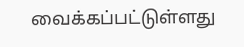வைக்கப்பட்டுள்ளது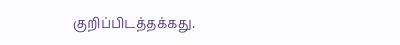குறிப்பிடத்தக்கது.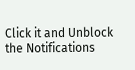Click it and Unblock the Notifications